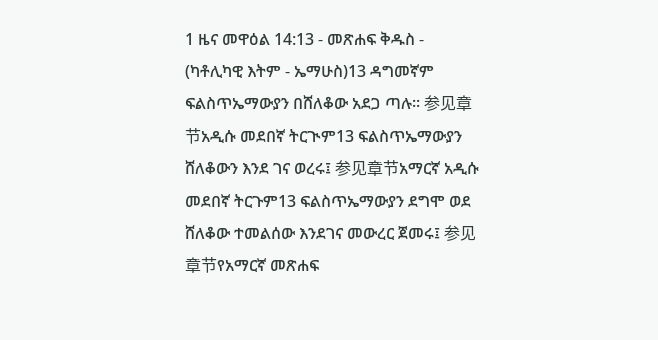1 ዜና መዋዕል 14:13 - መጽሐፍ ቅዱስ - (ካቶሊካዊ እትም - ኤማሁስ)13 ዳግመኛም ፍልስጥኤማውያን በሸለቆው አደጋ ጣሉ። 参见章节አዲሱ መደበኛ ትርጒም13 ፍልስጥኤማውያን ሸለቆውን እንደ ገና ወረሩ፤ 参见章节አማርኛ አዲሱ መደበኛ ትርጉም13 ፍልስጥኤማውያን ደግሞ ወደ ሸለቆው ተመልሰው እንደገና መውረር ጀመሩ፤ 参见章节የአማርኛ መጽሐፍ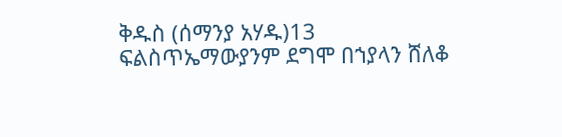ቅዱስ (ሰማንያ አሃዱ)13 ፍልስጥኤማውያንም ደግሞ በኀያላን ሸለቆ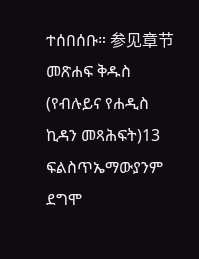ተሰበሰቡ። 参见章节መጽሐፍ ቅዱስ (የብሉይና የሐዲስ ኪዳን መጻሕፍት)13 ፍልስጥኤማውያንም ደግሞ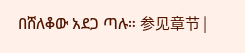በሸለቆው አደጋ ጣሉ። 参见章节 |